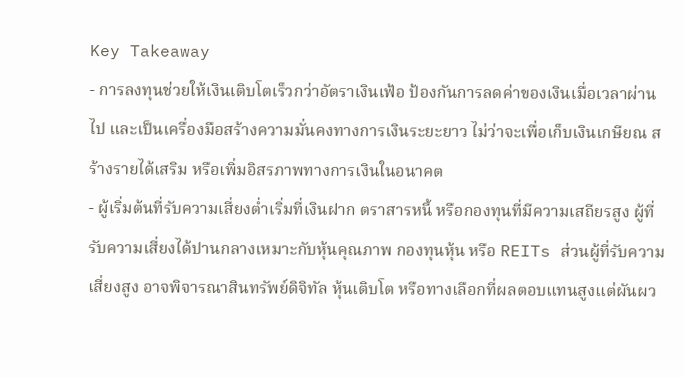Key Takeaway
- การลงทุนช่วยให้เงินเติบโตเร็วกว่าอัตราเงินเฟ้อ ป้องกันการลดค่าของเงินเมื่อเวลาผ่านไป และเป็นเครื่องมือสร้างความมั่นคงทางการเงินระยะยาว ไม่ว่าจะเพื่อเก็บเงินเกษียณ สร้างรายได้เสริม หรือเพิ่มอิสรภาพทางการเงินในอนาคต
- ผู้เริ่มต้นที่รับความเสี่ยงต่ำเริ่มที่เงินฝาก ตราสารหนี้ หรือกองทุนที่มีความเสถียรสูง ผู้ที่รับความเสี่ยงได้ปานกลางเหมาะกับหุ้นคุณภาพ กองทุนหุ้น หรือ REITs ส่วนผู้ที่รับความเสี่ยงสูง อาจพิจารณาสินทรัพย์ดิจิทัล หุ้นเติบโต หรือทางเลือกที่ผลตอบแทนสูงแต่ผันผว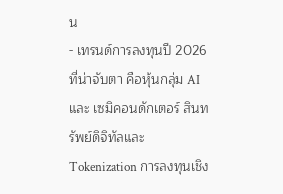น
- เทรนด์การลงทุนปี 2026 ที่น่าจับตา คือหุ้นกลุ่ม AI และ เซมิคอนดักเตอร์ สินทรัพย์ดิจิทัลและ Tokenization การลงทุนเชิง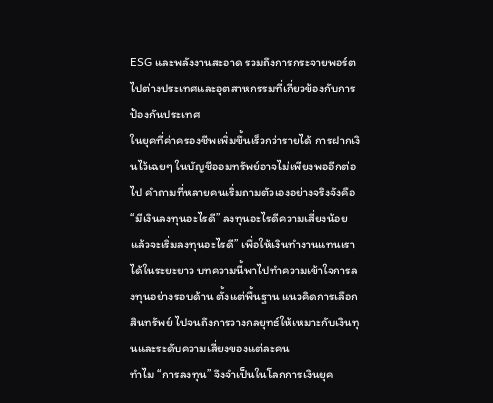ESG และพลังงานสะอาด รวมถึงการกระจายพอร์ตไปต่างประเทศและอุตสาหกรรมที่เกี่ยวข้องกับการป้องกันประเทศ
ในยุคที่ค่าครองชีพเพิ่มขึ้นเร็วกว่ารายได้ การฝากเงินไว้เฉยๆ ในบัญชีออมทรัพย์อาจไม่เพียงพออีกต่อไป คำถามที่หลายคนเริ่มถามตัวเองอย่างจริงจังคือ “มีเงินลงทุนอะไรดี” ลงทุนอะไรดีความเสี่ยงน้อย แล้วจะเริ่มลงทุนอะไรดี” เพื่อให้เงินทำงานแทนเราได้ในระยะยาว บทความนี้พาไปทำความเข้าใจการลงทุนอย่างรอบด้าน ตั้งแต่พื้นฐาน แนวคิดการเลือกสินทรัพย์ ไปจนถึงการวางกลยุทธ์ให้เหมาะกับเงินทุนและระดับความเสี่ยงของแต่ละคน
ทำไม “การลงทุน” จึงจำเป็นในโลกการเงินยุค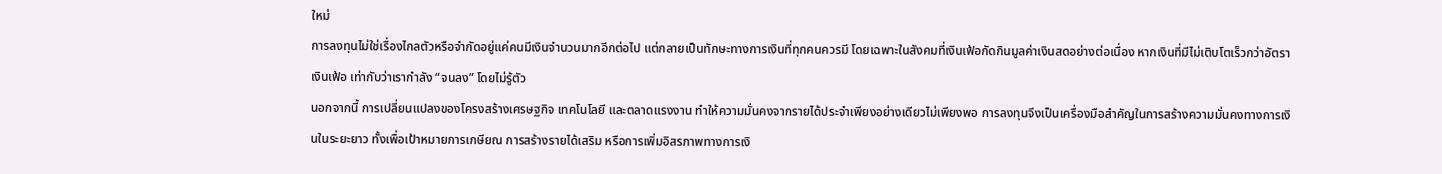ใหม่
การลงทุนไม่ใช่เรื่องไกลตัวหรือจำกัดอยู่แค่คนมีเงินจำนวนมากอีกต่อไป แต่กลายเป็นทักษะทางการเงินที่ทุกคนควรมี โดยเฉพาะในสังคมที่เงินเฟ้อกัดกินมูลค่าเงินสดอย่างต่อเนื่อง หากเงินที่มีไม่เติบโตเร็วกว่าอัตราเงินเฟ้อ เท่ากับว่าเรากำลัง “จนลง” โดยไม่รู้ตัว
นอกจากนี้ การเปลี่ยนแปลงของโครงสร้างเศรษฐกิจ เทคโนโลยี และตลาดแรงงาน ทำให้ความมั่นคงจากรายได้ประจำเพียงอย่างเดียวไม่เพียงพอ การลงทุนจึงเป็นเครื่องมือสำคัญในการสร้างความมั่นคงทางการเงินในระยะยาว ทั้งเพื่อเป้าหมายการเกษียณ การสร้างรายได้เสริม หรือการเพิ่มอิสรภาพทางการเงิ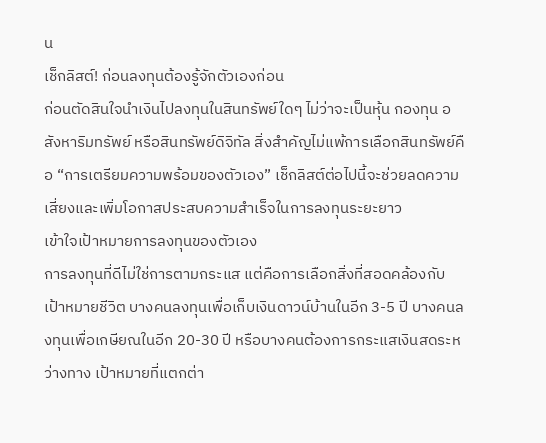น
เช็กลิสต์! ก่อนลงทุนต้องรู้จักตัวเองก่อน
ก่อนตัดสินใจนำเงินไปลงทุนในสินทรัพย์ใดๆ ไม่ว่าจะเป็นหุ้น กองทุน อสังหาริมทรัพย์ หรือสินทรัพย์ดิจิทัล สิ่งสำคัญไม่แพ้การเลือกสินทรัพย์คือ “การเตรียมความพร้อมของตัวเอง” เช็กลิสต์ต่อไปนี้จะช่วยลดความเสี่ยงและเพิ่มโอกาสประสบความสำเร็จในการลงทุนระยะยาว
เข้าใจเป้าหมายการลงทุนของตัวเอง
การลงทุนที่ดีไม่ใช่การตามกระแส แต่คือการเลือกสิ่งที่สอดคล้องกับเป้าหมายชีวิต บางคนลงทุนเพื่อเก็บเงินดาวน์บ้านในอีก 3-5 ปี บางคนลงทุนเพื่อเกษียณในอีก 20-30 ปี หรือบางคนต้องการกระแสเงินสดระหว่างทาง เป้าหมายที่แตกต่า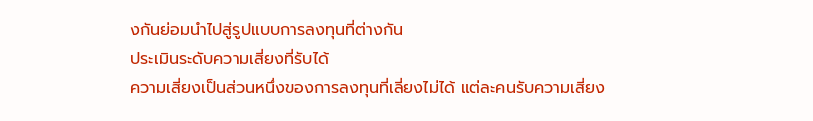งกันย่อมนำไปสู่รูปแบบการลงทุนที่ต่างกัน
ประเมินระดับความเสี่ยงที่รับได้
ความเสี่ยงเป็นส่วนหนึ่งของการลงทุนที่เลี่ยงไม่ได้ แต่ละคนรับความเสี่ยง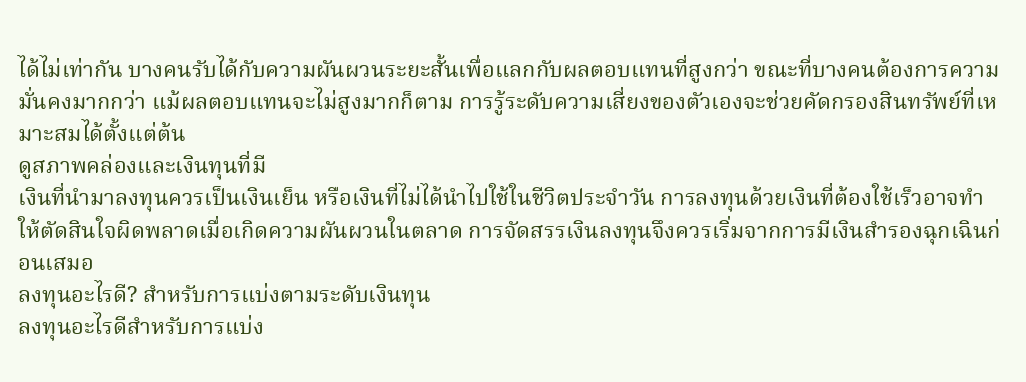ได้ไม่เท่ากัน บางคนรับได้กับความผันผวนระยะสั้นเพื่อแลกกับผลตอบแทนที่สูงกว่า ขณะที่บางคนต้องการความมั่นคงมากกว่า แม้ผลตอบแทนจะไม่สูงมากก็ตาม การรู้ระดับความเสี่ยงของตัวเองจะช่วยคัดกรองสินทรัพย์ที่เหมาะสมได้ตั้งแต่ต้น
ดูสภาพคล่องและเงินทุนที่มี
เงินที่นำมาลงทุนควรเป็นเงินเย็น หรือเงินที่ไม่ได้นำไปใช้ในชีวิตประจำวัน การลงทุนด้วยเงินที่ต้องใช้เร็วอาจทำให้ตัดสินใจผิดพลาดเมื่อเกิดความผันผวนในตลาด การจัดสรรเงินลงทุนจึงควรเริ่มจากการมีเงินสำรองฉุกเฉินก่อนเสมอ
ลงทุนอะไรดี? สำหรับการแบ่งตามระดับเงินทุน
ลงทุนอะไรดีสำหรับการแบ่ง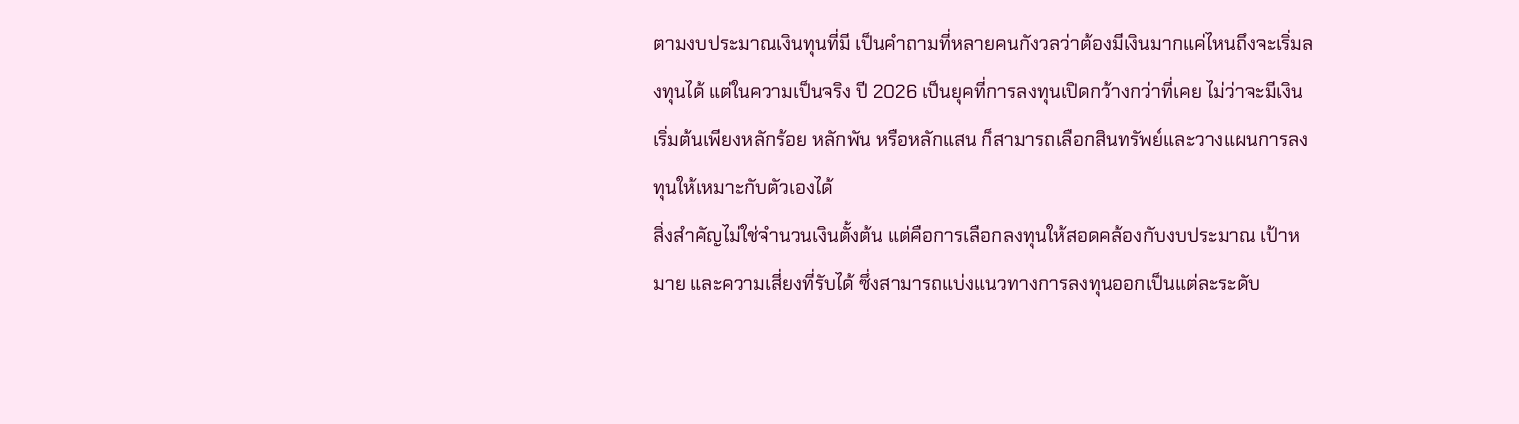ตามงบประมาณเงินทุนที่มี เป็นคำถามที่หลายคนกังวลว่าต้องมีเงินมากแค่ไหนถึงจะเริ่มลงทุนได้ แต่ในความเป็นจริง ปี 2026 เป็นยุคที่การลงทุนเปิดกว้างกว่าที่เคย ไม่ว่าจะมีเงินเริ่มต้นเพียงหลักร้อย หลักพัน หรือหลักแสน ก็สามารถเลือกสินทรัพย์และวางแผนการลงทุนให้เหมาะกับตัวเองได้
สิ่งสำคัญไม่ใช่จำนวนเงินตั้งต้น แต่คือการเลือกลงทุนให้สอดคล้องกับงบประมาณ เป้าหมาย และความเสี่ยงที่รับได้ ซึ่งสามารถแบ่งแนวทางการลงทุนออกเป็นแต่ละระดับ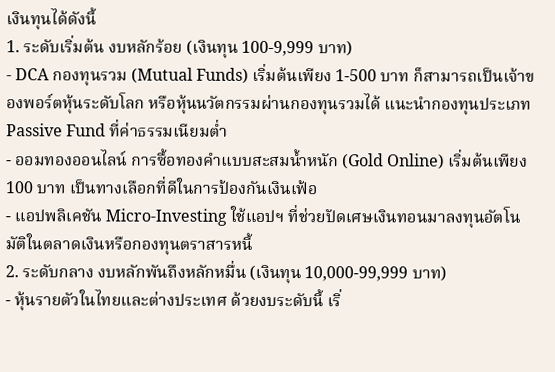เงินทุนได้ดังนี้
1. ระดับเริ่มต้น งบหลักร้อย (เงินทุน 100-9,999 บาท)
- DCA กองทุนรวม (Mutual Funds) เริ่มต้นเพียง 1-500 บาท ก็สามารถเป็นเจ้าของพอร์ตหุ้นระดับโลก หรือหุ้นนวัตกรรมผ่านกองทุนรวมได้ แนะนำกองทุนประเภท Passive Fund ที่ค่าธรรมเนียมต่ำ
- ออมทองออนไลน์ การซื้อทองคำแบบสะสมน้ำหนัก (Gold Online) เริ่มต้นเพียง 100 บาท เป็นทางเลือกที่ดีในการป้องกันเงินเฟ้อ
- แอปพลิเคชัน Micro-Investing ใช้แอปฯ ที่ช่วยปัดเศษเงินทอนมาลงทุนอัตโนมัติในตลาดเงินหรือกองทุนตราสารหนี้
2. ระดับกลาง งบหลักพันถึงหลักหมื่น (เงินทุน 10,000-99,999 บาท)
- หุ้นรายตัวในไทยและต่างประเทศ ด้วยงบระดับนี้ เริ่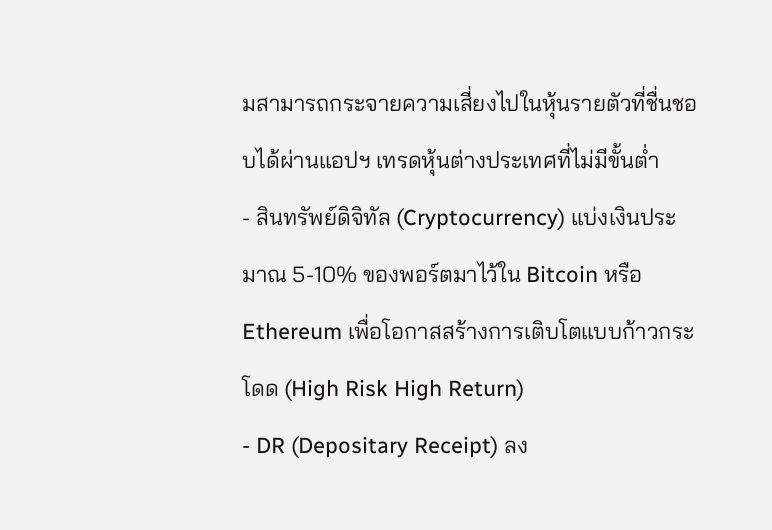มสามารถกระจายความเสี่ยงไปในหุ้นรายตัวที่ชื่นชอบได้ผ่านแอปฯ เทรดหุ้นต่างประเทศที่ไม่มีขั้นต่ำ
- สินทรัพย์ดิจิทัล (Cryptocurrency) แบ่งเงินประมาณ 5-10% ของพอร์ตมาไว้ใน Bitcoin หรือ Ethereum เพื่อโอกาสสร้างการเติบโตแบบก้าวกระโดด (High Risk High Return)
- DR (Depositary Receipt) ลง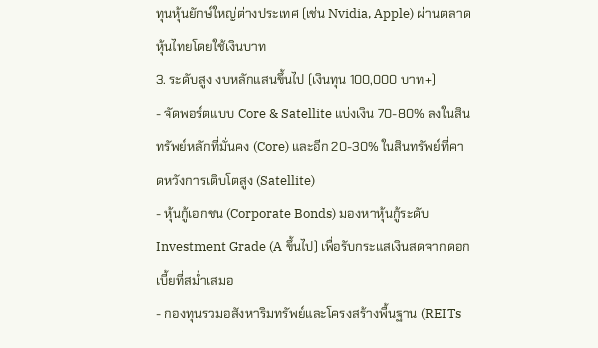ทุนหุ้นยักษ์ใหญ่ต่างประเทศ (เช่น Nvidia, Apple) ผ่านตลาดหุ้นไทยโดยใช้เงินบาท
3. ระดับสูง งบหลักแสนขึ้นไป (เงินทุน 100,000 บาท+)
- จัดพอร์ตแบบ Core & Satellite แบ่งเงิน 70-80% ลงในสินทรัพย์หลักที่มั่นคง (Core) และอีก 20-30% ในสินทรัพย์ที่คาดหวังการเติบโตสูง (Satellite)
- หุ้นกู้เอกชน (Corporate Bonds) มองหาหุ้นกู้ระดับ Investment Grade (A ขึ้นไป) เพื่อรับกระแสเงินสดจากดอกเบี้ยที่สม่ำเสมอ
- กองทุนรวมอสังหาริมทรัพย์และโครงสร้างพื้นฐาน (REITs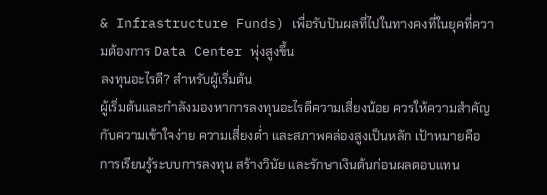& Infrastructure Funds) เพื่อรับปันผลที่ไปในทางคงที่ในยุคที่ความต้องการ Data Center พุ่งสูงขึ้น
ลงทุนอะไรดี? สำหรับผู้เริ่มต้น
ผู้เริ่มต้นและกำลังมองหาการลงทุนอะไรดีความเสี่ยงน้อย ควรให้ความสำคัญกับความเข้าใจง่าย ความเสี่ยงต่ำ และสภาพคล่องสูงเป็นหลัก เป้าหมายคือการเรียนรู้ระบบการลงทุน สร้างวินัย และรักษาเงินต้นก่อนผลตอบแทน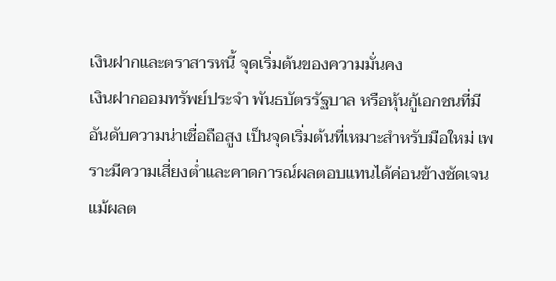เงินฝากและตราสารหนี้ จุดเริ่มต้นของความมั่นคง
เงินฝากออมทรัพย์ประจำ พันธบัตรรัฐบาล หรือหุ้นกู้เอกชนที่มีอันดับความน่าเชื่อถือสูง เป็นจุดเริ่มต้นที่เหมาะสำหรับมือใหม่ เพราะมีความเสี่ยงต่ำและคาดการณ์ผลตอบแทนได้ค่อนข้างชัดเจน แม้ผลต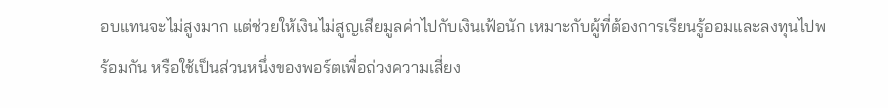อบแทนจะไม่สูงมาก แต่ช่วยให้เงินไม่สูญเสียมูลค่าไปกับเงินเฟ้อนัก เหมาะกับผู้ที่ต้องการเรียนรู้ออมและลงทุนไปพร้อมกัน หรือใช้เป็นส่วนหนึ่งของพอร์ตเพื่อถ่วงความเสี่ยง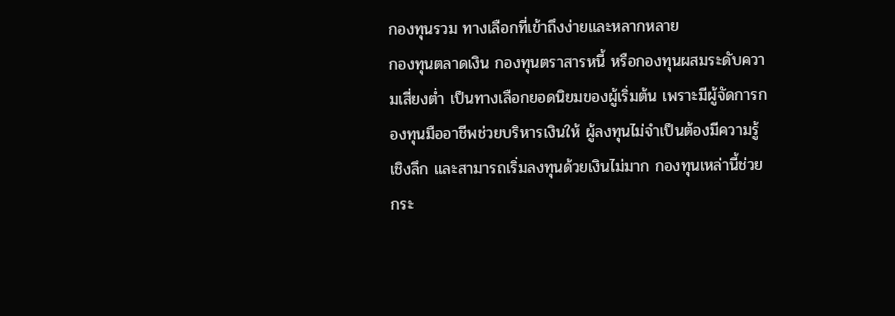กองทุนรวม ทางเลือกที่เข้าถึงง่ายและหลากหลาย
กองทุนตลาดเงิน กองทุนตราสารหนี้ หรือกองทุนผสมระดับความเสี่ยงต่ำ เป็นทางเลือกยอดนิยมของผู้เริ่มต้น เพราะมีผู้จัดการกองทุนมืออาชีพช่วยบริหารเงินให้ ผู้ลงทุนไม่จำเป็นต้องมีความรู้เชิงลึก และสามารถเริ่มลงทุนด้วยเงินไม่มาก กองทุนเหล่านี้ช่วยกระ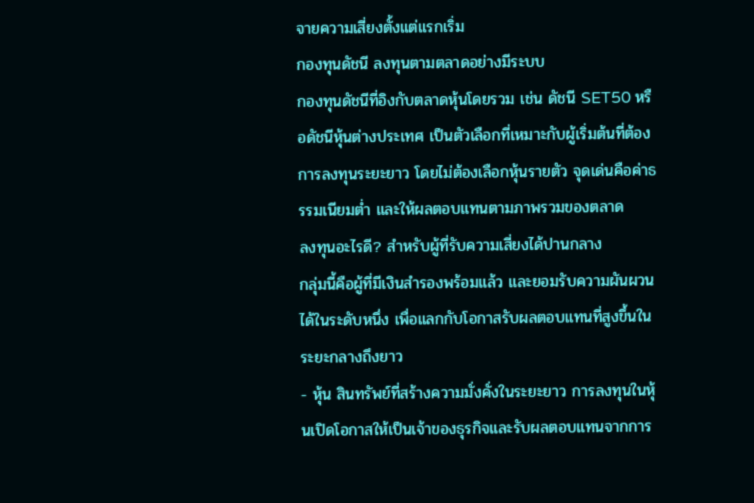จายความเสี่ยงตั้งแต่แรกเริ่ม
กองทุนดัชนี ลงทุนตามตลาดอย่างมีระบบ
กองทุนดัชนีที่อิงกับตลาดหุ้นโดยรวม เช่น ดัชนี SET50 หรือดัชนีหุ้นต่างประเทศ เป็นตัวเลือกที่เหมาะกับผู้เริ่มต้นที่ต้องการลงทุนระยะยาว โดยไม่ต้องเลือกหุ้นรายตัว จุดเด่นคือค่าธรรมเนียมต่ำ และให้ผลตอบแทนตามภาพรวมของตลาด
ลงทุนอะไรดี? สำหรับผู้ที่รับความเสี่ยงได้ปานกลาง
กลุ่มนี้คือผู้ที่มีเงินสำรองพร้อมแล้ว และยอมรับความผันผวนได้ในระดับหนึ่ง เพื่อแลกกับโอกาสรับผลตอบแทนที่สูงขึ้นในระยะกลางถึงยาว
- หุ้น สินทรัพย์ที่สร้างความมั่งคั่งในระยะยาว การลงทุนในหุ้นเปิดโอกาสให้เป็นเจ้าของธุรกิจและรับผลตอบแทนจากการ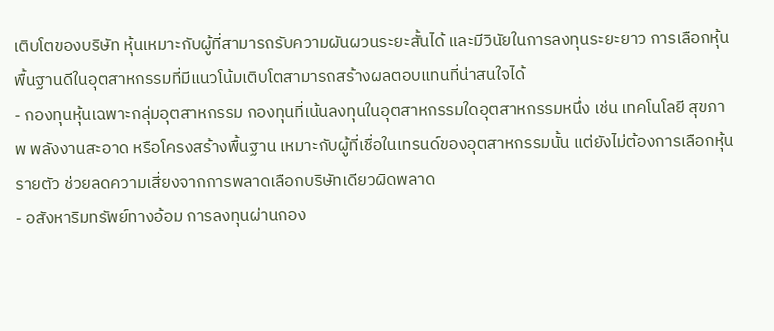เติบโตของบริษัท หุ้นเหมาะกับผู้ที่สามารถรับความผันผวนระยะสั้นได้ และมีวินัยในการลงทุนระยะยาว การเลือกหุ้นพื้นฐานดีในอุตสาหกรรมที่มีแนวโน้มเติบโตสามารถสร้างผลตอบแทนที่น่าสนใจได้
- กองทุนหุ้นเฉพาะกลุ่มอุตสาหกรรม กองทุนที่เน้นลงทุนในอุตสาหกรรมใดอุตสาหกรรมหนึ่ง เช่น เทคโนโลยี สุขภาพ พลังงานสะอาด หรือโครงสร้างพื้นฐาน เหมาะกับผู้ที่เชื่อในเทรนด์ของอุตสาหกรรมนั้น แต่ยังไม่ต้องการเลือกหุ้นรายตัว ช่วยลดความเสี่ยงจากการพลาดเลือกบริษัทเดียวผิดพลาด
- อสังหาริมทรัพย์ทางอ้อม การลงทุนผ่านกอง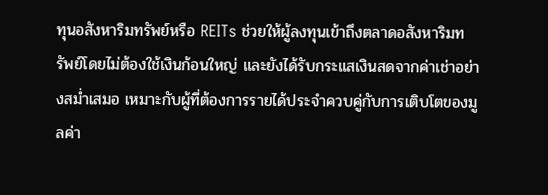ทุนอสังหาริมทรัพย์หรือ REITs ช่วยให้ผู้ลงทุนเข้าถึงตลาดอสังหาริมทรัพย์โดยไม่ต้องใช้เงินก้อนใหญ่ และยังได้รับกระแสเงินสดจากค่าเช่าอย่างสม่ำเสมอ เหมาะกับผู้ที่ต้องการรายได้ประจำควบคู่กับการเติบโตของมูลค่า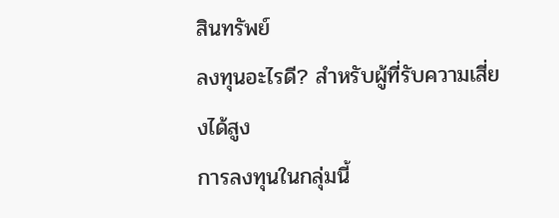สินทรัพย์
ลงทุนอะไรดี? สำหรับผู้ที่รับความเสี่ยงได้สูง
การลงทุนในกลุ่มนี้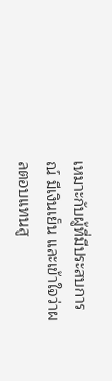เหมาะกับผู้ที่มีประสบการณ์ มีเงินเย็น และเข้าใจว่าผลตอบแทนสู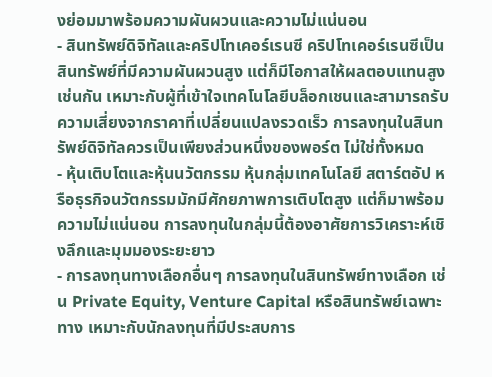งย่อมมาพร้อมความผันผวนและความไม่แน่นอน
- สินทรัพย์ดิจิทัลและคริปโทเคอร์เรนซี คริปโทเคอร์เรนซีเป็นสินทรัพย์ที่มีความผันผวนสูง แต่ก็มีโอกาสให้ผลตอบแทนสูงเช่นกัน เหมาะกับผู้ที่เข้าใจเทคโนโลยีบล็อกเชนและสามารถรับความเสี่ยงจากราคาที่เปลี่ยนแปลงรวดเร็ว การลงทุนในสินทรัพย์ดิจิทัลควรเป็นเพียงส่วนหนึ่งของพอร์ต ไม่ใช่ทั้งหมด
- หุ้นเติบโตและหุ้นนวัตกรรม หุ้นกลุ่มเทคโนโลยี สตาร์ตอัป หรือธุรกิจนวัตกรรมมักมีศักยภาพการเติบโตสูง แต่ก็มาพร้อมความไม่แน่นอน การลงทุนในกลุ่มนี้ต้องอาศัยการวิเคราะห์เชิงลึกและมุมมองระยะยาว
- การลงทุนทางเลือกอื่นๆ การลงทุนในสินทรัพย์ทางเลือก เช่น Private Equity, Venture Capital หรือสินทรัพย์เฉพาะทาง เหมาะกับนักลงทุนที่มีประสบการ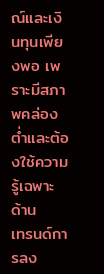ณ์และเงินทุนเพียงพอ เพราะมีสภาพคล่องต่ำและต้องใช้ความรู้เฉพาะด้าน
เทรนด์การลง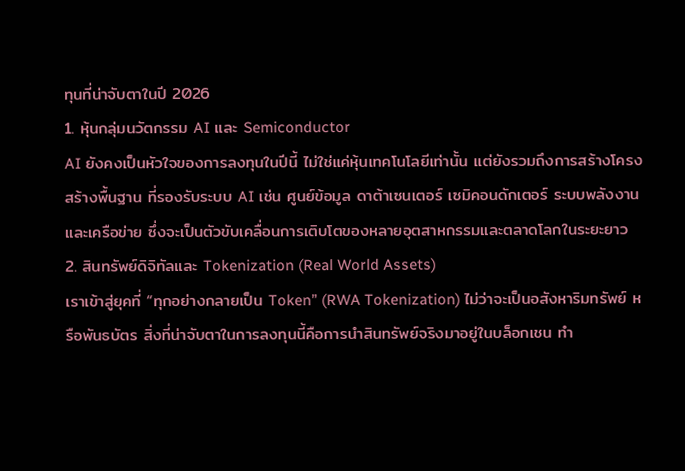ทุนที่น่าจับตาในปี 2026
1. หุ้นกลุ่มนวัตกรรม AI และ Semiconductor
AI ยังคงเป็นหัวใจของการลงทุนในปีนี้ ไม่ใช่แค่หุ้นเทคโนโลยีเท่านั้น แต่ยังรวมถึงการสร้างโครงสร้างพื้นฐาน ที่รองรับระบบ AI เช่น ศูนย์ข้อมูล ดาต้าเซนเตอร์ เซมิคอนดักเตอร์ ระบบพลังงานและเครือข่าย ซึ่งจะเป็นตัวขับเคลื่อนการเติบโตของหลายอุตสาหกรรมและตลาดโลกในระยะยาว
2. สินทรัพย์ดิจิทัลและ Tokenization (Real World Assets)
เราเข้าสู่ยุคที่ “ทุกอย่างกลายเป็น Token” (RWA Tokenization) ไม่ว่าจะเป็นอสังหาริมทรัพย์ หรือพันธบัตร สิ่งที่น่าจับตาในการลงทุนนี้คือการนำสินทรัพย์จริงมาอยู่ในบล็อกเชน ทำ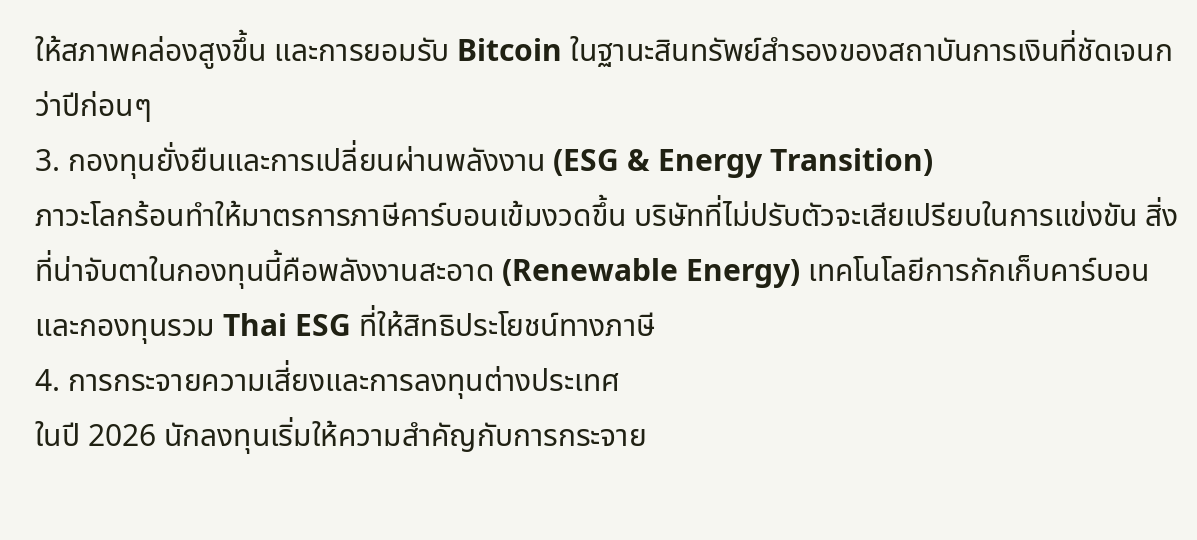ให้สภาพคล่องสูงขึ้น และการยอมรับ Bitcoin ในฐานะสินทรัพย์สำรองของสถาบันการเงินที่ชัดเจนกว่าปีก่อนๆ
3. กองทุนยั่งยืนและการเปลี่ยนผ่านพลังงาน (ESG & Energy Transition)
ภาวะโลกร้อนทำให้มาตรการภาษีคาร์บอนเข้มงวดขึ้น บริษัทที่ไม่ปรับตัวจะเสียเปรียบในการแข่งขัน สิ่งที่น่าจับตาในกองทุนนี้คือพลังงานสะอาด (Renewable Energy) เทคโนโลยีการกักเก็บคาร์บอน และกองทุนรวม Thai ESG ที่ให้สิทธิประโยชน์ทางภาษี
4. การกระจายความเสี่ยงและการลงทุนต่างประเทศ
ในปี 2026 นักลงทุนเริ่มให้ความสำคัญกับการกระจาย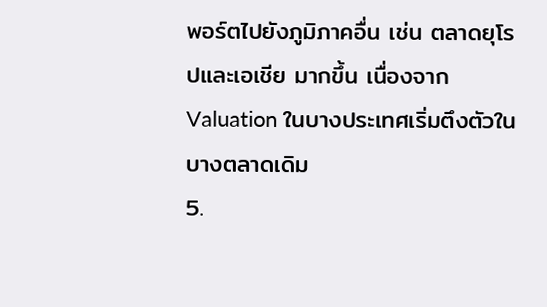พอร์ตไปยังภูมิภาคอื่น เช่น ตลาดยุโรปและเอเชีย มากขึ้น เนื่องจาก Valuation ในบางประเทศเริ่มตึงตัวในบางตลาดเดิม
5.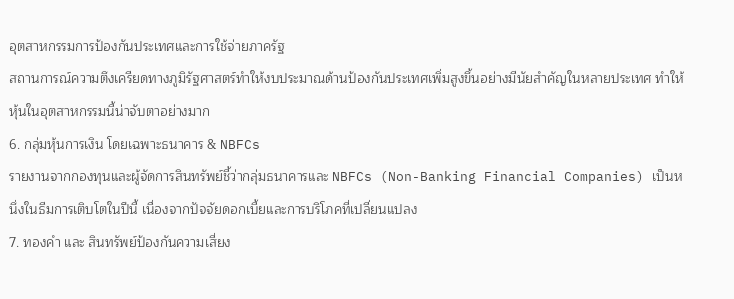อุตสาหกรรมการป้องกันประเทศและการใช้จ่ายภาครัฐ
สถานการณ์ความตึงเครียดทางภูมิรัฐศาสตร์ทำให้งบประมาณด้านป้องกันประเทศเพิ่มสูงขึ้นอย่างมีนัยสำคัญในหลายประเทศ ทำให้หุ้นในอุตสาหกรรมนี้น่าจับตาอย่างมาก
6. กลุ่มหุ้นการเงิน โดยเฉพาะธนาคาร & NBFCs
รายงานจากกองทุนและผู้จัดการสินทรัพย์ชี้ว่ากลุ่มธนาคารและ NBFCs (Non-Banking Financial Companies) เป็นหนึ่งในธีมการเติบโตในปีนี้ เนื่องจากปัจจัยดอกเบี้ยและการบริโภคที่เปลี่ยนแปลง
7. ทองคำ และ สินทรัพย์ป้องกันความเสี่ยง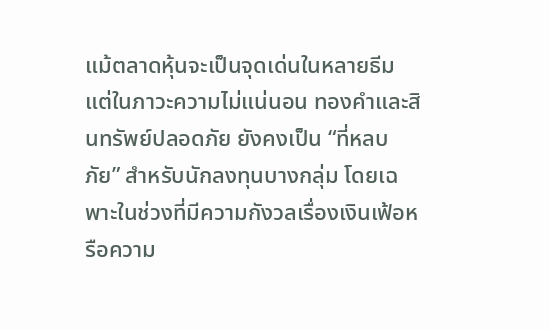แม้ตลาดหุ้นจะเป็นจุดเด่นในหลายธีม แต่ในภาวะความไม่แน่นอน ทองคำและสินทรัพย์ปลอดภัย ยังคงเป็น “ที่หลบภัย” สำหรับนักลงทุนบางกลุ่ม โดยเฉพาะในช่วงที่มีความกังวลเรื่องเงินเฟ้อหรือความ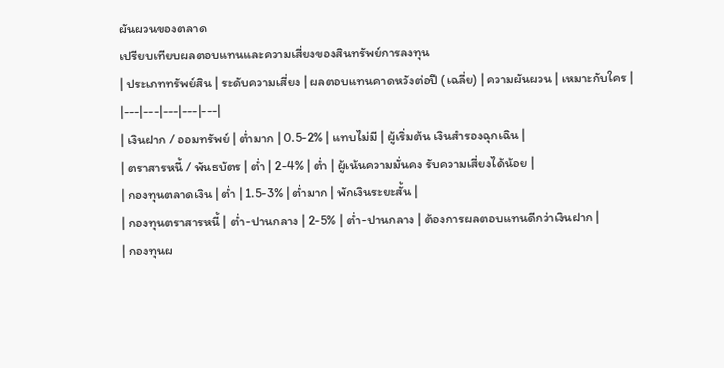ผันผวนของตลาด
เปรียบเทียบผลตอบแทนและความเสี่ยงของสินทรัพย์การลงทุน
| ประเภททรัพย์สิน | ระดับความเสี่ยง | ผลตอบแทนคาดหวังต่อปี (เฉลี่ย) | ความผันผวน | เหมาะกับใคร |
|---|---|---|---|---|
| เงินฝาก / ออมทรัพย์ | ต่ำมาก | 0.5-2% | แทบไม่มี | ผู้เริ่มต้น เงินสำรองฉุกเฉิน |
| ตราสารหนี้ / พันธบัตร | ต่ำ | 2-4% | ต่ำ | ผู้เน้นความมั่นคง รับความเสี่ยงได้น้อย |
| กองทุนตลาดเงิน | ต่ำ | 1.5-3% | ต่ำมาก | พักเงินระยะสั้น |
| กองทุนตราสารหนี้ | ต่ำ-ปานกลาง | 2-5% | ต่ำ-ปานกลาง | ต้องการผลตอบแทนดีกว่าเงินฝาก |
| กองทุนผ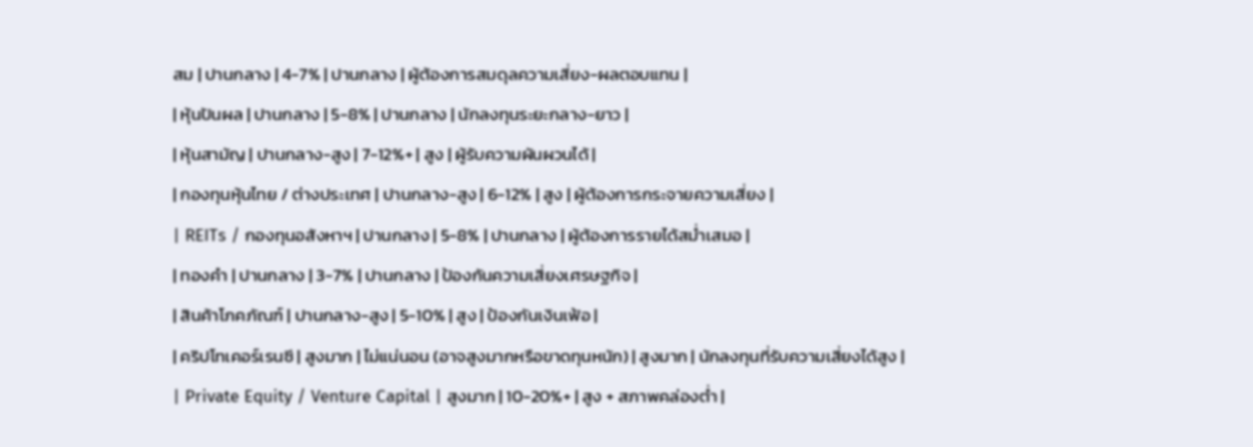สม | ปานกลาง | 4-7% | ปานกลาง | ผู้ต้องการสมดุลความเสี่ยง-ผลตอบแทน |
| หุ้นปันผล | ปานกลาง | 5-8% | ปานกลาง | นักลงทุนระยะกลาง-ยาว |
| หุ้นสามัญ | ปานกลาง-สูง | 7-12%+ | สูง | ผู้รับความผันผวนได้ |
| กองทุนหุ้นไทย / ต่างประเทศ | ปานกลาง-สูง | 6-12% | สูง | ผู้ต้องการกระจายความเสี่ยง |
| REITs / กองทุนอสังหาฯ | ปานกลาง | 5-8% | ปานกลาง | ผู้ต้องการรายได้สม่ำเสมอ |
| ทองคำ | ปานกลาง | 3-7% | ปานกลาง | ป้องกันความเสี่ยงเศรษฐกิจ |
| สินค้าโภคภัณฑ์ | ปานกลาง-สูง | 5-10% | สูง | ป้องกันเงินเฟ้อ |
| คริปโทเคอร์เรนซี | สูงมาก | ไม่แน่นอน (อาจสูงมากหรือขาดทุนหนัก) | สูงมาก | นักลงทุนที่รับความเสี่ยงได้สูง |
| Private Equity / Venture Capital | สูงมาก | 10-20%+ | สูง + สภาพคล่องต่ำ |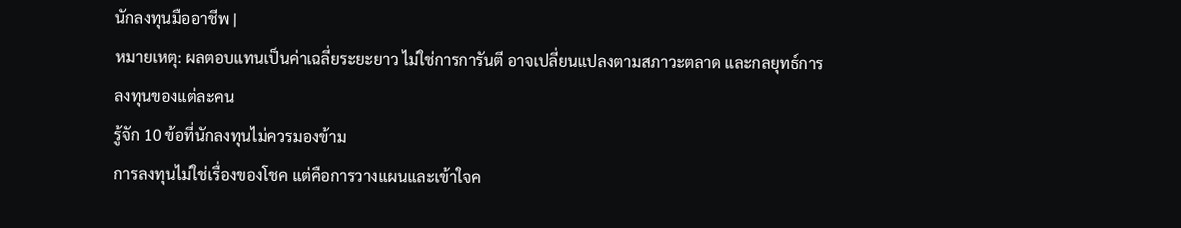นักลงทุนมืออาชีพ |
หมายเหตุ: ผลตอบแทนเป็นค่าเฉลี่ยระยะยาว ไม่ใช่การการันตี อาจเปลี่ยนแปลงตามสภาวะตลาด และกลยุทธ์การลงทุนของแต่ละคน
รู้จัก 10 ข้อที่นักลงทุนไม่ควรมองข้าม
การลงทุนไม่ใช่เรื่องของโชค แต่คือการวางแผนและเข้าใจค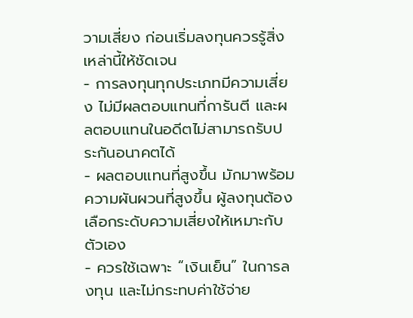วามเสี่ยง ก่อนเริ่มลงทุนควรรู้สิ่งเหล่านี้ให้ชัดเจน
- การลงทุนทุกประเภทมีความเสี่ยง ไม่มีผลตอบแทนที่การันตี และผลตอบแทนในอดีตไม่สามารถรับประกันอนาคตได้
- ผลตอบแทนที่สูงขึ้น มักมาพร้อมความผันผวนที่สูงขึ้น ผู้ลงทุนต้องเลือกระดับความเสี่ยงให้เหมาะกับตัวเอง
- ควรใช้เฉพาะ “เงินเย็น” ในการลงทุน และไม่กระทบค่าใช้จ่าย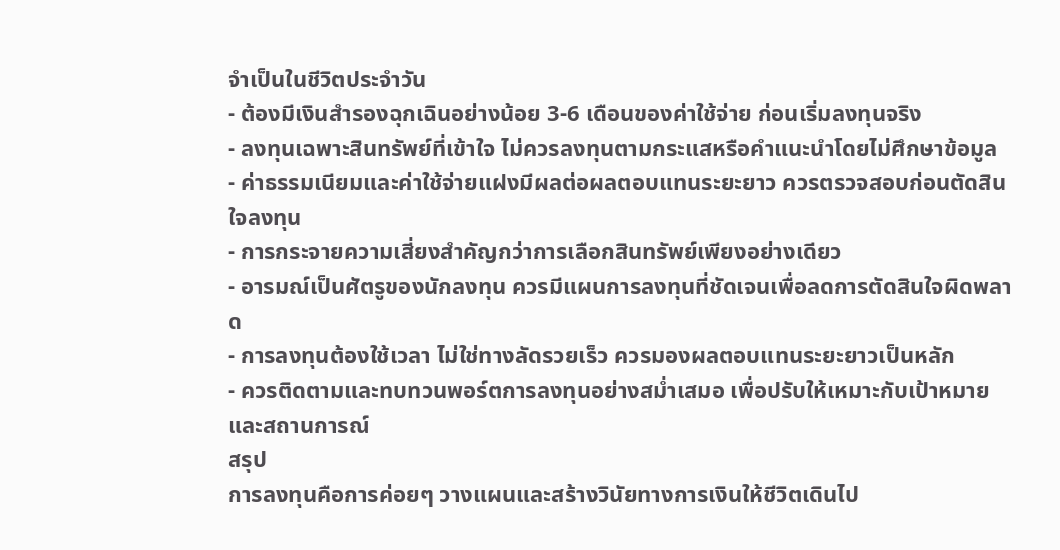จำเป็นในชีวิตประจำวัน
- ต้องมีเงินสำรองฉุกเฉินอย่างน้อย 3-6 เดือนของค่าใช้จ่าย ก่อนเริ่มลงทุนจริง
- ลงทุนเฉพาะสินทรัพย์ที่เข้าใจ ไม่ควรลงทุนตามกระแสหรือคำแนะนำโดยไม่ศึกษาข้อมูล
- ค่าธรรมเนียมและค่าใช้จ่ายแฝงมีผลต่อผลตอบแทนระยะยาว ควรตรวจสอบก่อนตัดสินใจลงทุน
- การกระจายความเสี่ยงสำคัญกว่าการเลือกสินทรัพย์เพียงอย่างเดียว
- อารมณ์เป็นศัตรูของนักลงทุน ควรมีแผนการลงทุนที่ชัดเจนเพื่อลดการตัดสินใจผิดพลาด
- การลงทุนต้องใช้เวลา ไม่ใช่ทางลัดรวยเร็ว ควรมองผลตอบแทนระยะยาวเป็นหลัก
- ควรติดตามและทบทวนพอร์ตการลงทุนอย่างสม่ำเสมอ เพื่อปรับให้เหมาะกับเป้าหมายและสถานการณ์
สรุป
การลงทุนคือการค่อยๆ วางแผนและสร้างวินัยทางการเงินให้ชีวิตเดินไป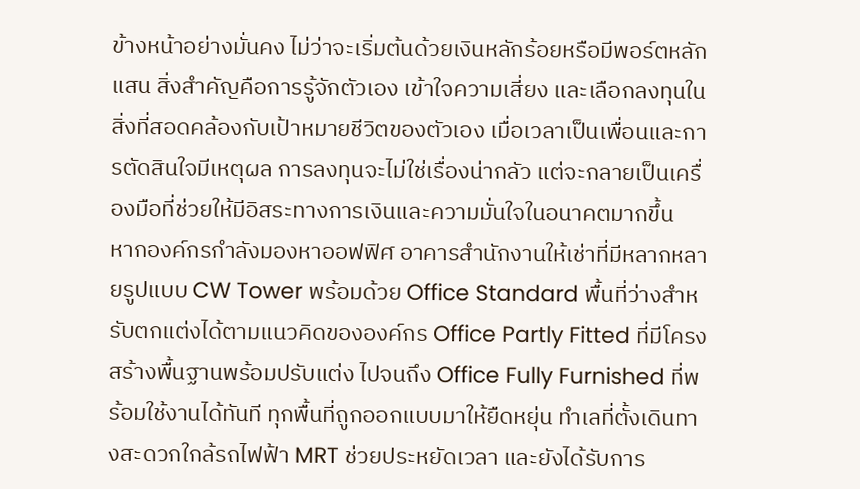ข้างหน้าอย่างมั่นคง ไม่ว่าจะเริ่มต้นด้วยเงินหลักร้อยหรือมีพอร์ตหลักแสน สิ่งสำคัญคือการรู้จักตัวเอง เข้าใจความเสี่ยง และเลือกลงทุนในสิ่งที่สอดคล้องกับเป้าหมายชีวิตของตัวเอง เมื่อเวลาเป็นเพื่อนและการตัดสินใจมีเหตุผล การลงทุนจะไม่ใช่เรื่องน่ากลัว แต่จะกลายเป็นเครื่องมือที่ช่วยให้มีอิสระทางการเงินและความมั่นใจในอนาคตมากขึ้น
หากองค์กรกำลังมองหาออฟฟิศ อาคารสำนักงานให้เช่าที่มีหลากหลายรูปแบบ CW Tower พร้อมด้วย Office Standard พื้นที่ว่างสำหรับตกแต่งได้ตามแนวคิดขององค์กร Office Partly Fitted ที่มีโครงสร้างพื้นฐานพร้อมปรับแต่ง ไปจนถึง Office Fully Furnished ที่พร้อมใช้งานได้ทันที ทุกพื้นที่ถูกออกแบบมาให้ยืดหยุ่น ทำเลที่ตั้งเดินทางสะดวกใกล้รถไฟฟ้า MRT ช่วยประหยัดเวลา และยังได้รับการ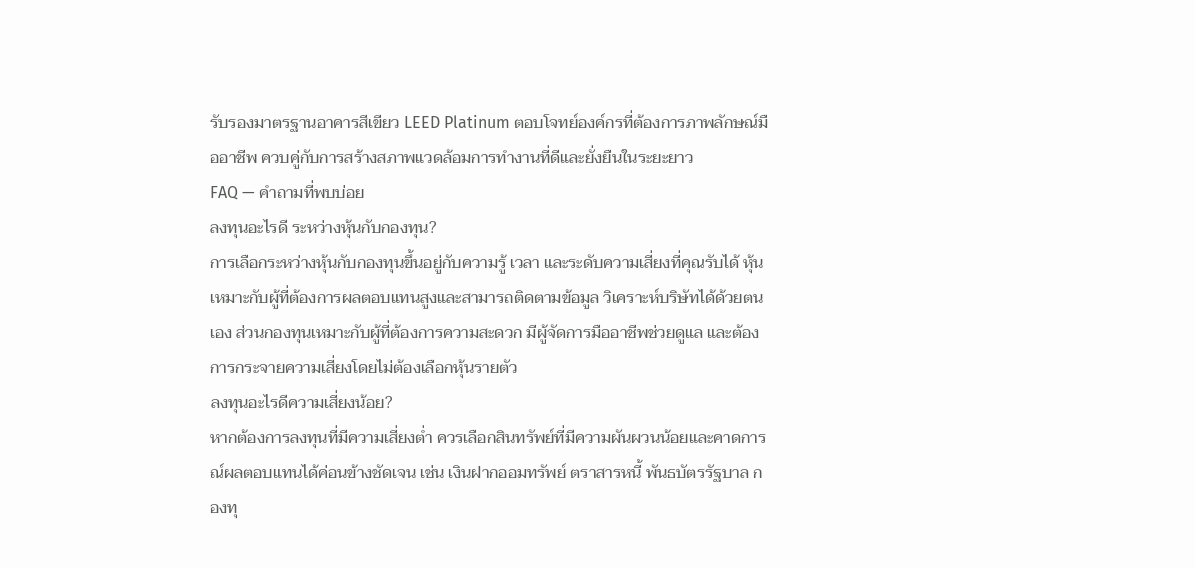รับรองมาตรฐานอาคารสีเขียว LEED Platinum ตอบโจทย์องค์กรที่ต้องการภาพลักษณ์มืออาชีพ ควบคู่กับการสร้างสภาพแวดล้อมการทำงานที่ดีและยั่งยืนในระยะยาว
FAQ — คำถามที่พบบ่อย
ลงทุนอะไรดี ระหว่างหุ้นกับกองทุน?
การเลือกระหว่างหุ้นกับกองทุนขึ้นอยู่กับความรู้ เวลา และระดับความเสี่ยงที่คุณรับได้ หุ้นเหมาะกับผู้ที่ต้องการผลตอบแทนสูงและสามารถติดตามข้อมูล วิเคราะห์บริษัทได้ด้วยตนเอง ส่วนกองทุนเหมาะกับผู้ที่ต้องการความสะดวก มีผู้จัดการมืออาชีพช่วยดูแล และต้องการกระจายความเสี่ยงโดยไม่ต้องเลือกหุ้นรายตัว
ลงทุนอะไรดีความเสี่ยงน้อย?
หากต้องการลงทุนที่มีความเสี่ยงต่ำ ควรเลือกสินทรัพย์ที่มีความผันผวนน้อยและคาดการณ์ผลตอบแทนได้ค่อนข้างชัดเจน เช่น เงินฝากออมทรัพย์ ตราสารหนี้ พันธบัตรรัฐบาล กองทุ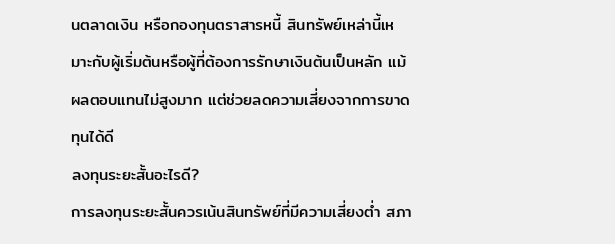นตลาดเงิน หรือกองทุนตราสารหนี้ สินทรัพย์เหล่านี้เหมาะกับผู้เริ่มต้นหรือผู้ที่ต้องการรักษาเงินต้นเป็นหลัก แม้ผลตอบแทนไม่สูงมาก แต่ช่วยลดความเสี่ยงจากการขาดทุนได้ดี
ลงทุนระยะสั้นอะไรดี?
การลงทุนระยะสั้นควรเน้นสินทรัพย์ที่มีความเสี่ยงต่ำ สภา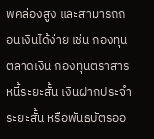พคล่องสูง และสามารถถอนเงินได้ง่าย เช่น กองทุนตลาดเงิน กองทุนตราสารหนี้ระยะสั้น เงินฝากประจำระยะสั้น หรือพันธบัตรออ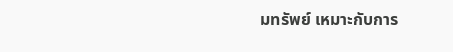มทรัพย์ เหมาะกับการ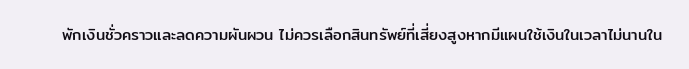พักเงินชั่วคราวและลดความผันผวน ไม่ควรเลือกสินทรัพย์ที่เสี่ยงสูงหากมีแผนใช้เงินในเวลาไม่นานใน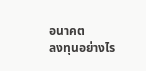อนาคต
ลงทุนอย่างไร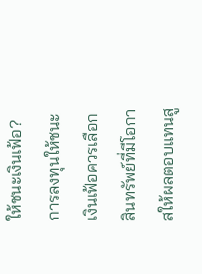ให้ชนะเงินเฟ้อ?
การลงทุนให้ชนะเงินเฟ้อควรเลือกสินทรัพย์ที่มีโอกาสให้ผลตอบแทนสู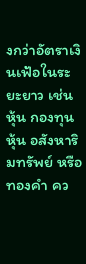งกว่าอัตราเงินเฟ้อในระยะยาว เช่น หุ้น กองทุนหุ้น อสังหาริมทรัพย์ หรือทองคำ คว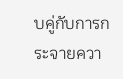บคู่กับการกระจายควา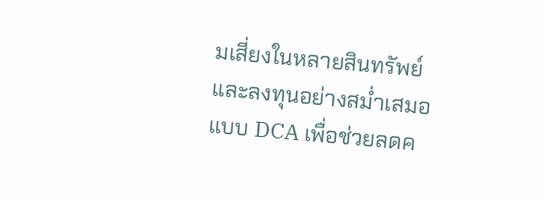มเสี่ยงในหลายสินทรัพย์ และลงทุนอย่างสม่ำเสมอแบบ DCA เพื่อช่วยลดค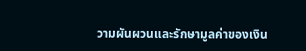วามผันผวนและรักษามูลค่าของเงิน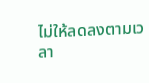ไม่ให้ลดลงตามเวลา